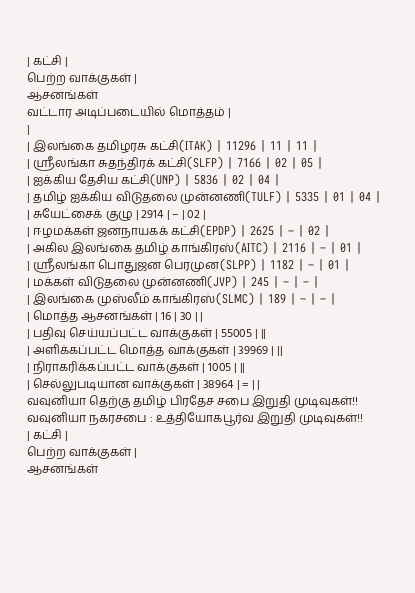| கட்சி |
பெற்ற வாக்குகள் |
ஆசனங்கள்
வட்டார அடிப்படையில் மொத்தம் |
|
| இலங்கை தமிழரசு கட்சி(ITAK) | 11296 | 11 | 11 |
| ஸ்ரீலங்கா சுதந்திரக் கட்சி(SLFP) | 7166 | 02 | 05 |
| ஐக்கிய தேசிய கட்சி(UNP) | 5836 | 02 | 04 |
| தமிழ் ஐக்கிய விடுதலை முன்னணி(TULF) | 5335 | 01 | 04 |
| சுயேட்சைக் குழு | 2914 | – | 02 |
| ஈழமக்கள் ஜனநாயகக் கட்சி(EPDP) | 2625 | – | 02 |
| அகில இலங்கை தமிழ் காங்கிரஸ்(AITC) | 2116 | – | 01 |
| ஸ்ரீலங்கா பொதுஜன பெரமுன(SLPP) | 1182 | – | 01 |
| மக்கள் விடுதலை முன்னணி(JVP) | 245 | – | – |
| இலங்கை முஸ்லீம் காங்கிரஸ்(SLMC) | 189 | – | – |
| மொத்த ஆசனங்கள் | 16 | 30 | |
| பதிவு செய்யப்பட்ட வாக்குகள் | 55005 | ||
| அளிக்கப்பட்ட மொத்த வாக்குகள் | 39969 | ||
| நிராகரிக்கப்பட்ட வாக்குகள் | 1005 | ||
| செல்லுபடியான வாக்குகள் | 38964 | = | |
வவுனியா தெற்கு தமிழ் பிரதேச சபை இறுதி முடிவுகள்!!
வவுனியா நகரசபை : உத்தியோகபூர்வ இறுதி முடிவுகள்!!
| கட்சி |
பெற்ற வாக்குகள் |
ஆசனங்கள்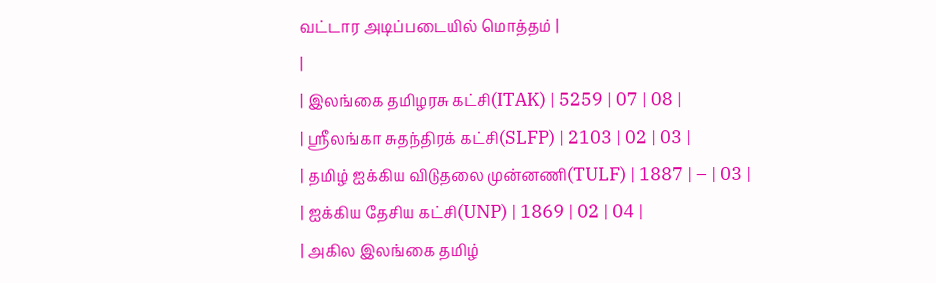வட்டார அடிப்படையில் மொத்தம் |
|
| இலங்கை தமிழரசு கட்சி(ITAK) | 5259 | 07 | 08 |
| ஸ்ரீலங்கா சுதந்திரக் கட்சி(SLFP) | 2103 | 02 | 03 |
| தமிழ் ஐக்கிய விடுதலை முன்னணி(TULF) | 1887 | – | 03 |
| ஐக்கிய தேசிய கட்சி(UNP) | 1869 | 02 | 04 |
| அகில இலங்கை தமிழ்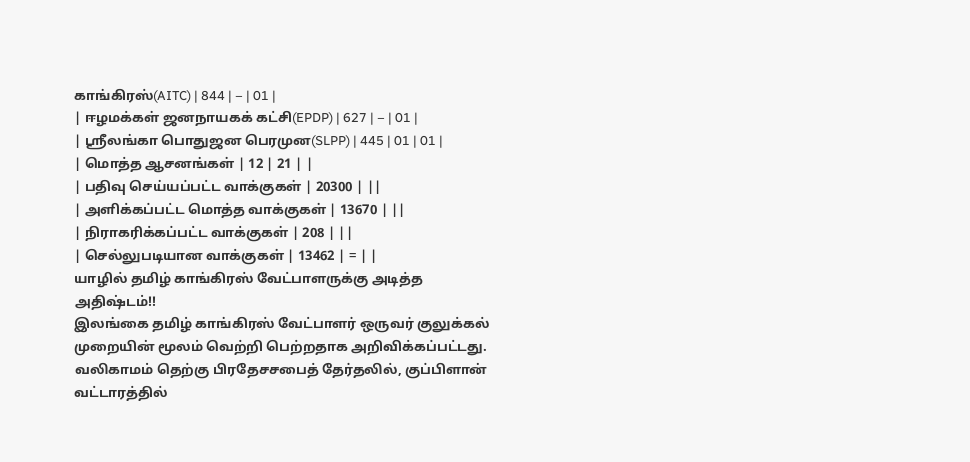காங்கிரஸ்(AITC) | 844 | – | 01 |
| ஈழமக்கள் ஜனநாயகக் கட்சி(EPDP) | 627 | – | 01 |
| ஸ்ரீலங்கா பொதுஜன பெரமுன(SLPP) | 445 | 01 | 01 |
| மொத்த ஆசனங்கள் | 12 | 21 | |
| பதிவு செய்யப்பட்ட வாக்குகள் | 20300 | ||
| அளிக்கப்பட்ட மொத்த வாக்குகள் | 13670 | ||
| நிராகரிக்கப்பட்ட வாக்குகள் | 208 | ||
| செல்லுபடியான வாக்குகள் | 13462 | = | |
யாழில் தமிழ் காங்கிரஸ் வேட்பாளருக்கு அடித்த அதிஷ்டம்!!
இலங்கை தமிழ் காங்கிரஸ் வேட்பாளர் ஒருவர் குலுக்கல் முறையின் மூலம் வெற்றி பெற்றதாக அறிவிக்கப்பட்டது.
வலிகாமம் தெற்கு பிரதேசசபைத் தேர்தலில், குப்பிளான் வட்டாரத்தில்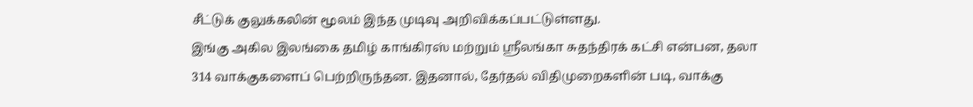சீட்டுக் குலுக்கலின் மூலம் இந்த முடிவு அறிவிக்கப்பட்டுள்ளது.
இங்கு அகில இலங்கை தமிழ் காங்கிரஸ் மற்றும் ஸ்ரீலங்கா சுதந்திரக் கட்சி என்பன, தலா 314 வாக்குகளைப் பெற்றிருந்தன. இதனால், தேர்தல் விதிமுறைகளின் படி, வாக்கு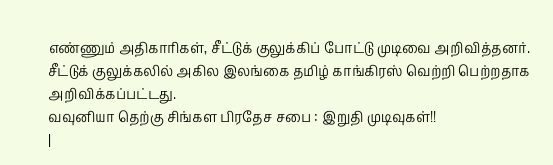எண்ணும் அதிகாரிகள், சீட்டுக் குலுக்கிப் போட்டு முடிவை அறிவித்தனர்.
சீட்டுக் குலுக்கலில் அகில இலங்கை தமிழ் காங்கிரஸ் வெற்றி பெற்றதாக அறிவிக்கப்பட்டது.
வவுனியா தெற்கு சிங்கள பிரதேச சபை : இறுதி முடிவுகள்!!
|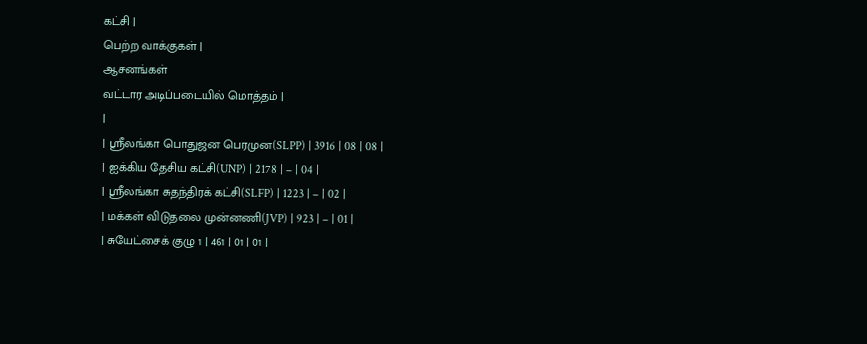கட்சி |
பெற்ற வாக்குகள் |
ஆசனங்கள்
வட்டார அடிப்படையில் மொத்தம் |
|
| ஸ்ரீலங்கா பொதுஜன பெரமுன(SLPP) | 3916 | 08 | 08 |
| ஐக்கிய தேசிய கட்சி(UNP) | 2178 | – | 04 |
| ஸ்ரீலங்கா சுதந்திரக் கட்சி(SLFP) | 1223 | – | 02 |
| மக்கள் விடுதலை முன்னணி(JVP) | 923 | – | 01 |
| சுயேட்சைக் குழு 1 | 461 | 01 | 01 |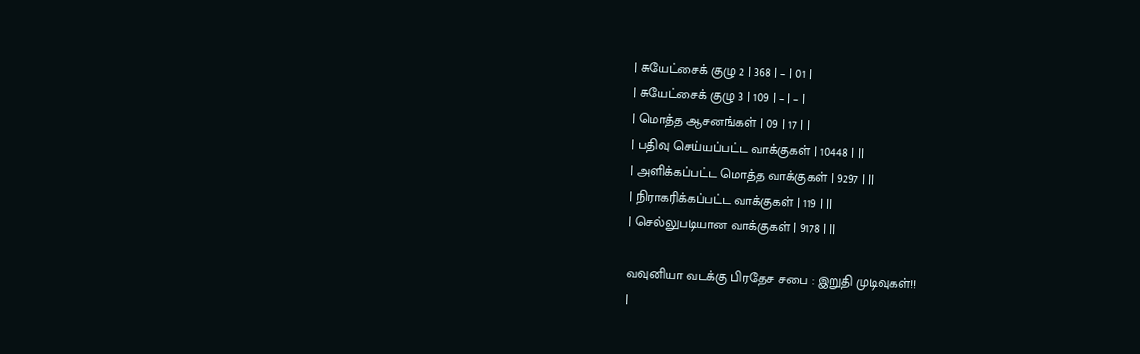| சுயேட்சைக் குழு 2 | 368 | – | 01 |
| சுயேட்சைக் குழு 3 | 109 | – | – |
| மொத்த ஆசனங்கள் | 09 | 17 | |
| பதிவு செய்யப்பட்ட வாக்குகள் | 10448 | ||
| அளிக்கப்பட்ட மொத்த வாக்குகள் | 9297 | ||
| நிராகரிக்கப்பட்ட வாக்குகள் | 119 | ||
| செல்லுபடியான வாக்குகள் | 9178 | ||

வவுனியா வடக்கு பிரதேச சபை : இறுதி முடிவுகள்!!
|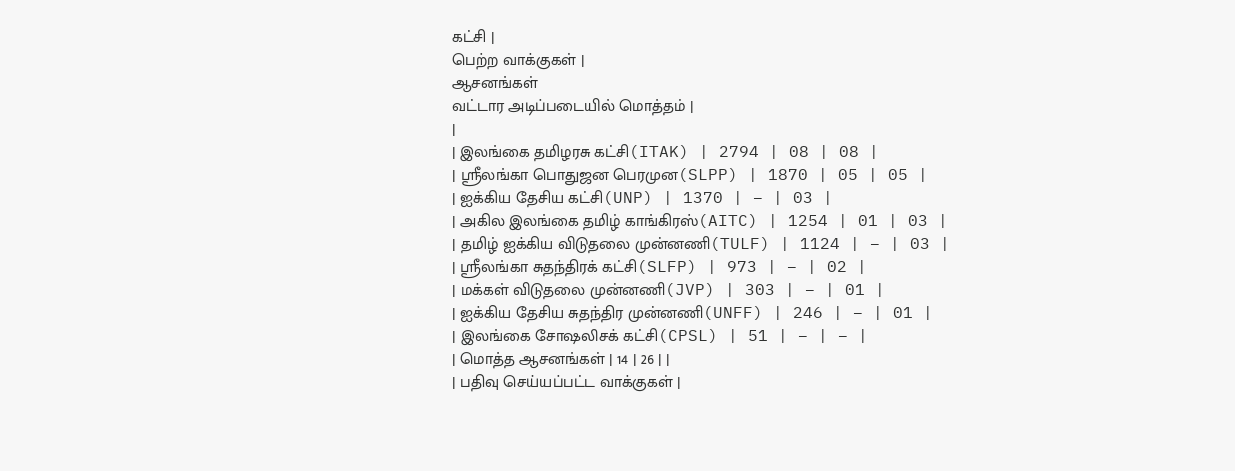கட்சி |
பெற்ற வாக்குகள் |
ஆசனங்கள்
வட்டார அடிப்படையில் மொத்தம் |
|
| இலங்கை தமிழரசு கட்சி(ITAK) | 2794 | 08 | 08 |
| ஸ்ரீலங்கா பொதுஜன பெரமுன(SLPP) | 1870 | 05 | 05 |
| ஐக்கிய தேசிய கட்சி(UNP) | 1370 | – | 03 |
| அகில இலங்கை தமிழ் காங்கிரஸ்(AITC) | 1254 | 01 | 03 |
| தமிழ் ஐக்கிய விடுதலை முன்னணி(TULF) | 1124 | – | 03 |
| ஸ்ரீலங்கா சுதந்திரக் கட்சி(SLFP) | 973 | – | 02 |
| மக்கள் விடுதலை முன்னணி(JVP) | 303 | – | 01 |
| ஐக்கிய தேசிய சுதந்திர முன்னணி(UNFF) | 246 | – | 01 |
| இலங்கை சோஷலிசக் கட்சி(CPSL) | 51 | – | – |
| மொத்த ஆசனங்கள் | 14 | 26 | |
| பதிவு செய்யப்பட்ட வாக்குகள் |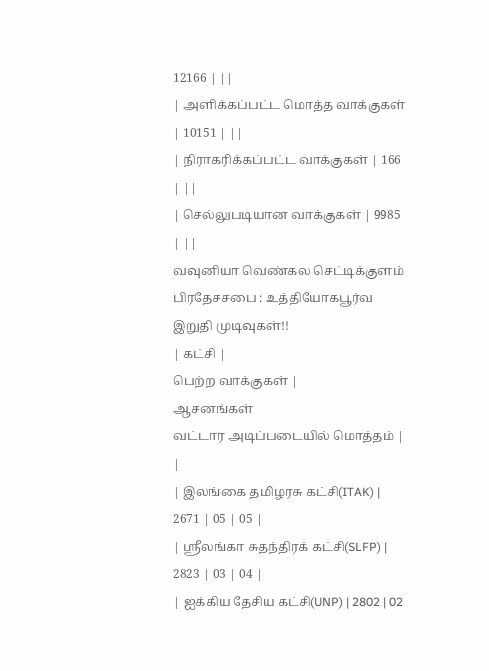12166 | ||
| அளிக்கப்பட்ட மொத்த வாக்குகள் | 10151 | ||
| நிராகரிக்கப்பட்ட வாக்குகள் | 166 | ||
| செல்லுபடியான வாக்குகள் | 9985 | ||
வவுனியா வெண்கல செட்டிக்குளம் பிரதேசசபை : உத்தியோகபூர்வ இறுதி முடிவுகள்!!
| கட்சி |
பெற்ற வாக்குகள் |
ஆசனங்கள்
வட்டார அடிப்படையில் மொத்தம் |
|
| இலங்கை தமிழரசு கட்சி(ITAK) | 2671 | 05 | 05 |
| ஸ்ரீலங்கா சுதந்திரக் கட்சி(SLFP) | 2823 | 03 | 04 |
| ஐக்கிய தேசிய கட்சி(UNP) | 2802 | 02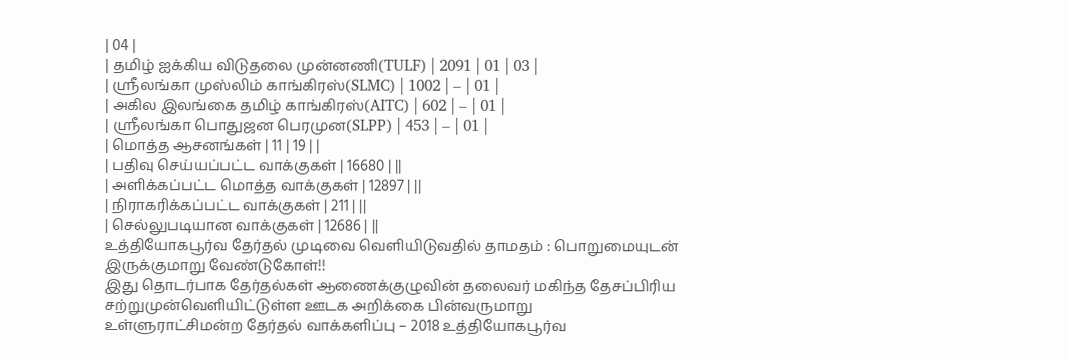| 04 |
| தமிழ் ஐக்கிய விடுதலை முன்னணி(TULF) | 2091 | 01 | 03 |
| ஸ்ரீலங்கா முஸ்லிம் காங்கிரஸ்(SLMC) | 1002 | – | 01 |
| அகில இலங்கை தமிழ் காங்கிரஸ்(AITC) | 602 | – | 01 |
| ஸ்ரீலங்கா பொதுஜன பெரமுன(SLPP) | 453 | – | 01 |
| மொத்த ஆசனங்கள் | 11 | 19 | |
| பதிவு செய்யப்பட்ட வாக்குகள் | 16680 | ||
| அளிக்கப்பட்ட மொத்த வாக்குகள் | 12897 | ||
| நிராகரிக்கப்பட்ட வாக்குகள் | 211 | ||
| செல்லுபடியான வாக்குகள் | 12686 | ||
உத்தியோகபூர்வ தேர்தல் முடிவை வெளியிடுவதில் தாமதம் : பொறுமையுடன் இருக்குமாறு வேண்டுகோள்!!
இது தொடர்பாக தேர்தல்கள் ஆணைக்குழுவின் தலைவர் மகிந்த தேசப்பிரிய சற்றுமுன்வெளியிட்டுள்ள ஊடக அறிக்கை பின்வருமாறு
உள்ளுராட்சிமன்ற தேர்தல் வாக்களிப்பு – 2018 உத்தியோகபூர்வ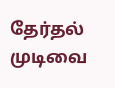தேர்தல் முடிவை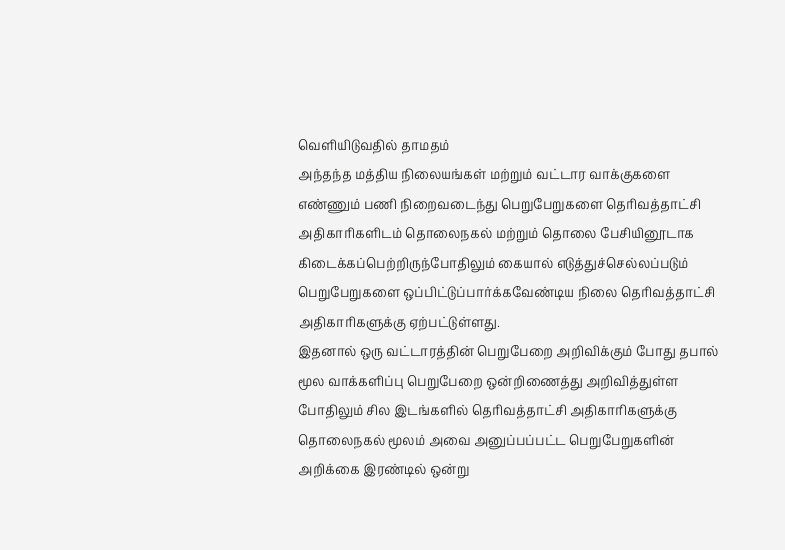வெளியிடுவதில் தாமதம்
அந்தந்த மத்திய நிலையங்கள் மற்றும் வட்டார வாக்குகளை எண்ணும் பணி நிறைவடைந்து பெறுபேறுகளை தெரிவத்தாட்சி அதிகாரிகளிடம் தொலைநகல் மற்றும் தொலை பேசியினூடாக கிடைக்கப்பெற்றிருந்போதிலும் கையால் எடுத்துச்செல்லப்படும் பெறுபேறுகளை ஒப்பிட்டுப்பார்க்கவேண்டிய நிலை தெரிவத்தாட்சி அதிகாரிகளுக்கு ஏற்பட்டுள்ளது.
இதனால் ஒரு வட்டாரத்தின் பெறுபேறை அறிவிக்கும் போது தபால் மூல வாக்களிப்பு பெறுபேறை ஒன்றிணைத்து அறிவித்துள்ள போதிலும் சில இடங்களில் தெரிவத்தாட்சி அதிகாரிகளுக்கு தொலைநகல் மூலம் அவை அனுப்பப்பட்ட பெறுபேறுகளின் அறிக்கை இரண்டில் ஒன்று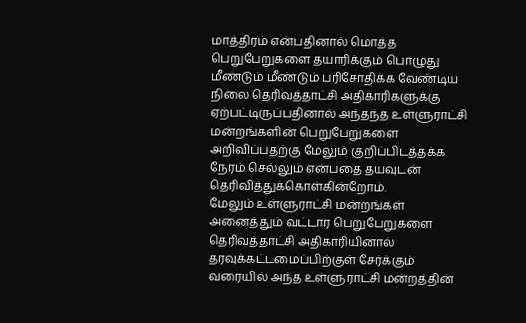மாத்திரம் என்பதினால் மொத்த பெறுபேறுகளை தயாரிக்கும் பொழுது மீண்டும் மீண்டும் பரிசோதிக்க வேண்டிய நிலை தெரிவத்தாட்சி அதிகாரிகளுக்கு ஏற்பட்டிருப்பதினால் அந்தந்த உள்ளுராட்சி மன்றங்களின் பெறுபேறுகளை அறிவிப்பதற்கு மேலும் குறிப்பிடத்தக்க நேரம் செல்லும் என்பதை தயவுடன் தெரிவித்துக்கொள்கின்றோம்.
மேலும் உள்ளுராட்சி மன்றங்கள் அனைத்தும் வட்டார பெறுபேறுகளை தெரிவத்தாட்சி அதிகாரியினால் தரவுக்கட்டமைப்பிற்குள் சேர்க்கும் வரையில் அந்த உள்ளுராட்சி மன்றத்தின்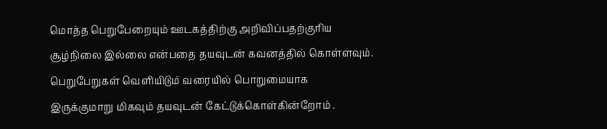மொத்த பெறுபேறையும் ஊடகத்திற்கு அறிவிப்பதற்குரிய சூழ்நிலை இல்லை என்பதை தயவுடன் கவனத்தில் கொள்ளவும்.
பெறுபேறுகள் வெளியிடும் வரையில் பொறுமையாக இருக்குமாறு மிகவும் தயவுடன் கேட்டுக்கொள்கின்றோம் .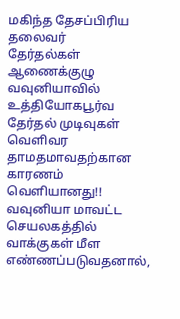மகிந்த தேசப்பிரிய
தலைவர்
தேர்தல்கள் ஆணைக்குழு
வவுனியாவில் உத்தியோகபூர்வ தேர்தல் முடிவுகள் வெளிவர தாமதமாவதற்கான காரணம் வெளியானது!!
வவுனியா மாவட்ட செயலகத்தில் வாக்குகள் மீள எண்ணப்படுவதனால்,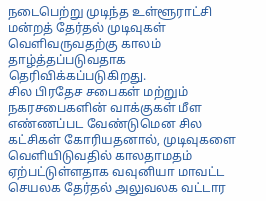நடைபெற்று முடிந்த உள்ளூராட்சி மன்றத் தேர்தல் முடிவுகள் வெளிவருவதற்கு காலம் தாழ்த்தப்படுவதாக தெரிவிக்கப்படுகிறது.
சில பிரதேச சபைகள் மற்றும் நகரசபைகளின் வாக்குகள் மீள எண்ணப்பட வேண்டுமென சில கட்சிகள் கோரியதனால், முடிவுகளை வெளியிடுவதில் காலதாமதம் ஏற்பட்டுள்ளதாக வவுனியா மாவட்ட செயலக தேர்தல் அலுவலக வட்டார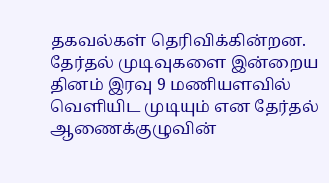தகவல்கள் தெரிவிக்கின்றன.
தேர்தல் முடிவுகளை இன்றைய தினம் இரவு 9 மணியளவில் வெளியிட முடியும் என தேர்தல் ஆணைக்குழுவின்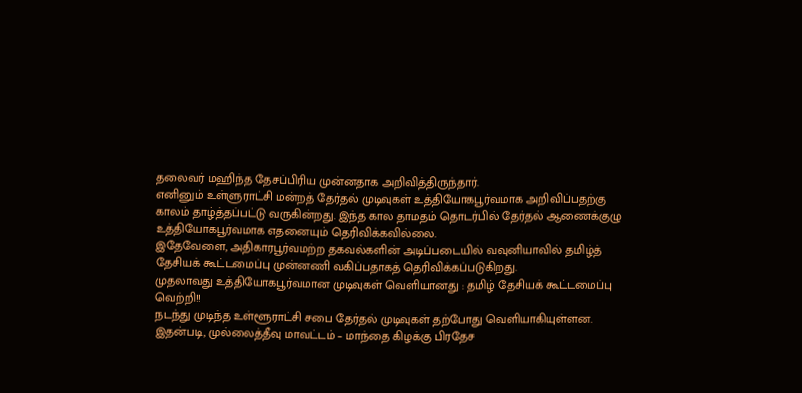தலைவர் மஹிந்த தேசப்பிரிய முன்னதாக அறிவித்திருந்தார்.
எனினும் உள்ளுராட்சி மன்றத் தேர்தல் முடிவுகள் உத்தியோகபூர்வமாக அறிவிப்பதற்கு காலம் தாழ்த்தப்பட்டு வருகின்றது. இந்த கால தாமதம் தொடர்பில் தேர்தல் ஆணைக்குழு உத்தியோகபூர்வமாக எதனையும் தெரிவிக்கவில்லை.
இதேவேளை, அதிகாரபூர்வமற்ற தகவல்களின் அடிப்படையில் வவுனியாவில் தமிழ்த் தேசியக் கூட்டமைப்பு முன்னணி வகிப்பதாகத் தெரிவிக்கப்படுகிறது.
முதலாவது உத்தியோகபூர்வமான முடிவுகள் வெளியானது : தமிழ் தேசியக் கூட்டமைப்பு வெற்றி!!
நடந்து முடிந்த உள்ளூராட்சி சபை தேர்தல் முடிவுகள் தற்போது வெளியாகியுள்ளன. இதன்படி, முல்லைத்தீவு மாவட்டம் – மாந்தை கிழக்கு பிரதேச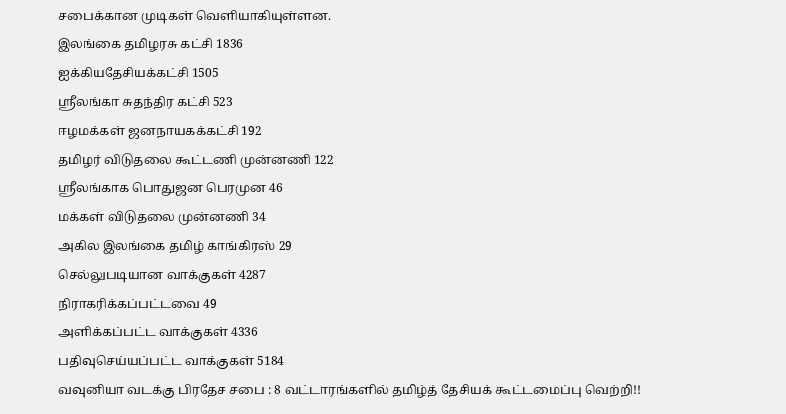சபைக்கான முடிகள் வெளியாகியுள்ளன.
இலங்கை தமிழரசு கட்சி 1836
ஐக்கியதேசியக்கட்சி 1505
ஸ்ரீலங்கா சுதந்திர கட்சி 523
ஈழமக்கள் ஜனநாயகக்கட்சி 192
தமிழர் விடுதலை கூட்டணி முன்னணி 122
ஸ்ரீலங்காக பொதுஜன பெரமுன 46
மக்கள் விடுதலை முன்னணி 34
அகில இலங்கை தமிழ் காங்கிரஸ் 29
செல்லுபடியான வாக்குகள் 4287
நிராகரிக்கப்பட்டவை 49
அளிக்கப்பட்ட வாக்குகள் 4336
பதிவுசெய்யப்பட்ட வாக்குகள் 5184
வவுனியா வடக்கு பிரதேச சபை : 8 வட்டாரங்களில் தமிழ்த் தேசியக் கூட்டமைப்பு வெற்றி!!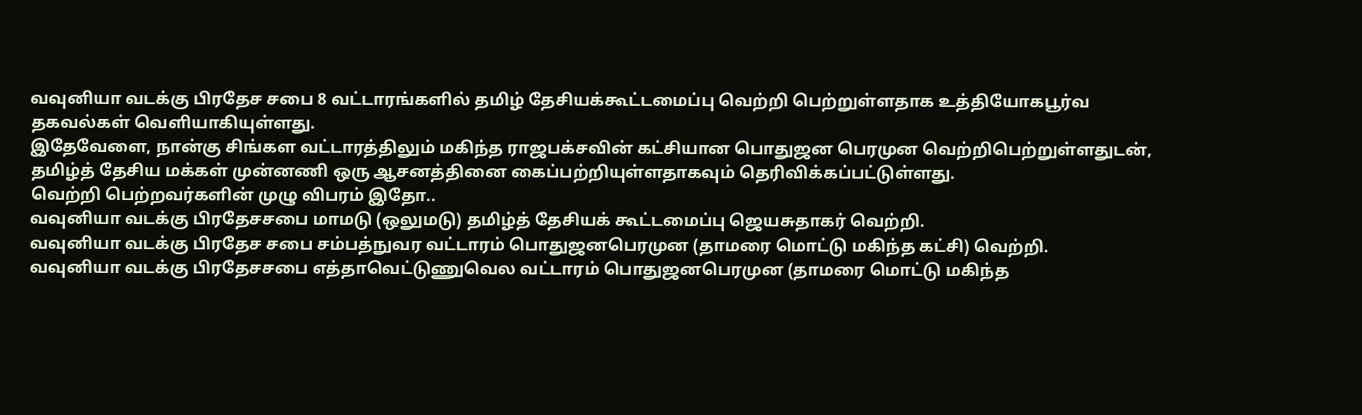வவுனியா வடக்கு பிரதேச சபை 8 வட்டாரங்களில் தமிழ் தேசியக்கூட்டமைப்பு வெற்றி பெற்றுள்ளதாக உத்தியோகபூர்வ தகவல்கள் வெளியாகியுள்ளது.
இதேவேளை, நான்கு சிங்கள வட்டாரத்திலும் மகிந்த ராஜபக்சவின் கட்சியான பொதுஜன பெரமுன வெற்றிபெற்றுள்ளதுடன், தமிழ்த் தேசிய மக்கள் முன்னணி ஒரு ஆசனத்தினை கைப்பற்றியுள்ளதாகவும் தெரிவிக்கப்பட்டுள்ளது.
வெற்றி பெற்றவர்களின் முழு விபரம் இதோ..
வவுனியா வடக்கு பிரதேசசபை மாமடு (ஒலுமடு) தமிழ்த் தேசியக் கூட்டமைப்பு ஜெயசுதாகர் வெற்றி.
வவுனியா வடக்கு பிரதேச சபை சம்பத்நுவர வட்டாரம் பொதுஜனபெரமுன (தாமரை மொட்டு மகிந்த கட்சி) வெற்றி.
வவுனியா வடக்கு பிரதேசசபை எத்தாவெட்டுணுவெல வட்டாரம் பொதுஜனபெரமுன (தாமரை மொட்டு மகிந்த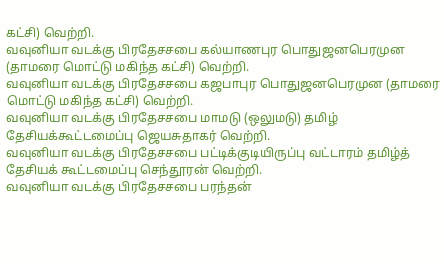கட்சி) வெற்றி.
வவுனியா வடக்கு பிரதேசசபை கல்யாணபுர பொதுஜனபெரமுன (தாமரை மொட்டு மகிந்த கட்சி) வெற்றி.
வவுனியா வடக்கு பிரதேசசபை கஜபாபுர பொதுஜனபெரமுன (தாமரை மொட்டு மகிந்த கட்சி) வெற்றி.
வவுனியா வடக்கு பிரதேசசபை மாமடு (ஒலுமடு) தமிழ் தேசியக்கூட்டமைப்பு ஜெயசுதாகர் வெற்றி.
வவுனியா வடக்கு பிரதேசசபை பட்டிக்குடியிருப்பு வட்டாரம் தமிழ்த் தேசியக் கூட்டமைப்பு செந்தூரன் வெற்றி.
வவுனியா வடக்கு பிரதேசசபை பரந்தன்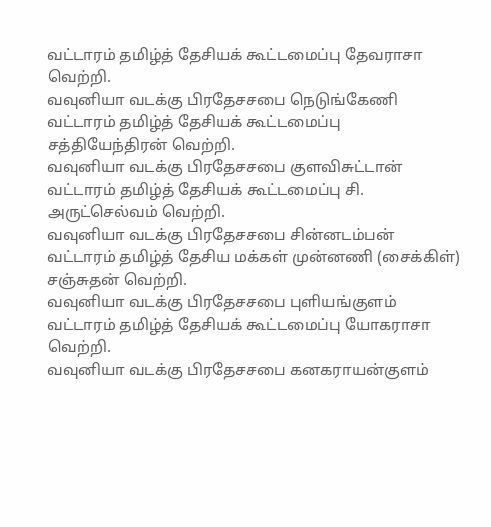வட்டாரம் தமிழ்த் தேசியக் கூட்டமைப்பு தேவராசா வெற்றி.
வவுனியா வடக்கு பிரதேசசபை நெடுங்கேணி வட்டாரம் தமிழ்த் தேசியக் கூட்டமைப்பு சத்தியேந்திரன் வெற்றி.
வவுனியா வடக்கு பிரதேசசபை குளவிசுட்டான் வட்டாரம் தமிழ்த் தேசியக் கூட்டமைப்பு சி. அருட்செல்வம் வெற்றி.
வவுனியா வடக்கு பிரதேசசபை சின்னடம்பன் வட்டாரம் தமிழ்த் தேசிய மக்கள் முன்னணி (சைக்கிள்) சஞ்சுதன் வெற்றி.
வவுனியா வடக்கு பிரதேசசபை புளியங்குளம் வட்டாரம் தமிழ்த் தேசியக் கூட்டமைப்பு யோகராசா வெற்றி.
வவுனியா வடக்கு பிரதேசசபை கனகராயன்குளம்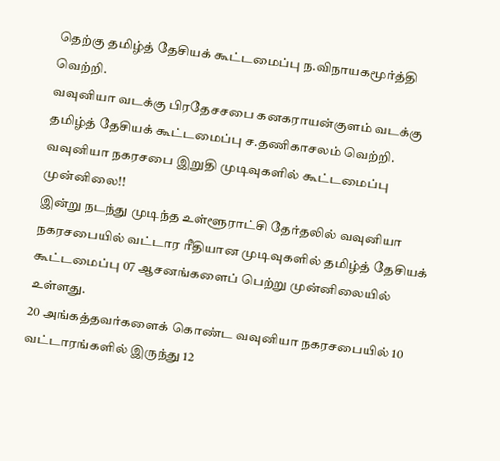தெற்கு தமிழ்த் தேசியக் கூட்டமைப்பு ந.விநாயகமூர்த்தி வெற்றி.
வவுனியா வடக்கு பிரதேசசபை கனகராயன்குளம் வடக்கு தமிழ்த் தேசியக் கூட்டமைப்பு ச.தணிகாசலம் வெற்றி.
வவுனியா நகரசபை இறுதி முடிவுகளில் கூட்டமைப்பு முன்னிலை!!
இன்று நடந்து முடிந்த உள்ளூராட்சி தேர்தலில் வவுனியா நகரசபையில் வட்டார ரீதியான முடிவுகளில் தமிழ்த் தேசியக் கூட்டமைப்பு 07 ஆசனங்களைப் பெற்று முன்னிலையில் உள்ளது.
20 அங்கத்தவர்களைக் கொண்ட வவுனியா நகரசபையில் 10 வட்டாரங்களில் இருந்து 12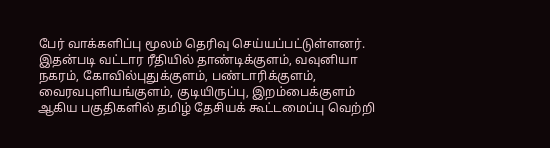பேர் வாக்களிப்பு மூலம் தெரிவு செய்யப்பட்டுள்ளனர்.
இதன்படி வட்டார ரீதியில் தாண்டிக்குளம், வவுனியா நகரம், கோவில்புதுக்குளம், பண்டாரிக்குளம், வைரவபுளியங்குளம், குடியிருப்பு, இறம்பைக்குளம் ஆகிய பகுதிகளில் தமிழ் தேசியக் கூட்டமைப்பு வெற்றி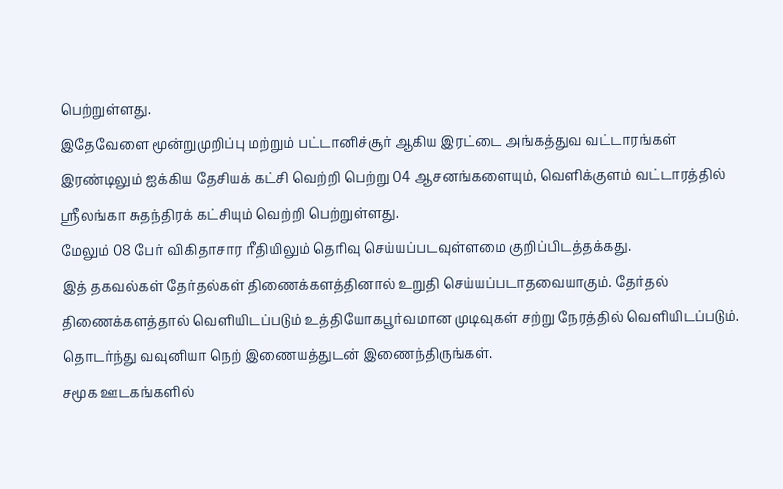பெற்றுள்ளது.
இதேவேளை மூன்றுமுறிப்பு மற்றும் பட்டானிச்சூர் ஆகிய இரட்டை அங்கத்துவ வட்டாரங்கள் இரண்டிலும் ஐக்கிய தேசியக் கட்சி வெற்றி பெற்று 04 ஆசனங்களையும், வெளிக்குளம் வட்டாரத்தில் ஸ்ரீலங்கா சுதந்திரக் கட்சியும் வெற்றி பெற்றுள்ளது.
மேலும் 08 பேர் விகிதாசார ரீதியிலும் தெரிவு செய்யப்படவுள்ளமை குறிப்பிடத்தக்கது.
இத் தகவல்கள் தேர்தல்கள் திணைக்களத்தினால் உறுதி செய்யப்படாதவையாகும். தேர்தல் திணைக்களத்தால் வெளியிடப்படும் உத்தியோகபூர்வமான முடிவுகள் சற்று நேரத்தில் வெளியிடப்படும்.
தொடர்ந்து வவுனியா நெற் இணையத்துடன் இணைந்திருங்கள்.
சமூக ஊடகங்களில்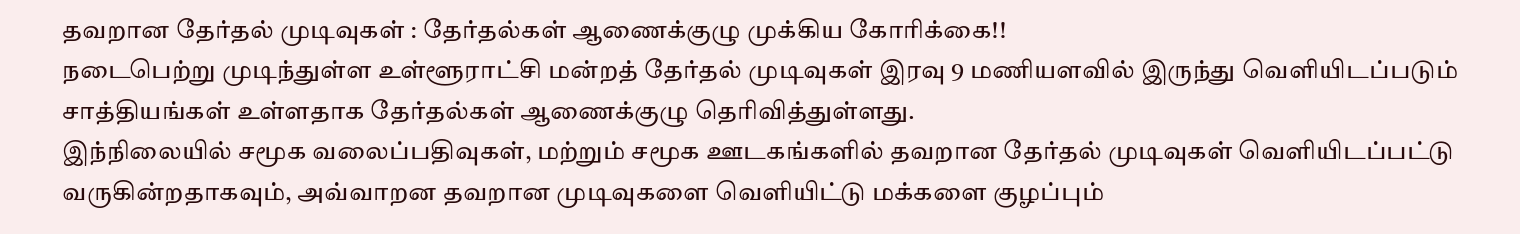தவறான தேர்தல் முடிவுகள் : தேர்தல்கள் ஆணைக்குழு முக்கிய கோரிக்கை!!
நடைபெற்று முடிந்துள்ள உள்ளூராட்சி மன்றத் தேர்தல் முடிவுகள் இரவு 9 மணியளவில் இருந்து வெளியிடப்படும் சாத்தியங்கள் உள்ளதாக தேர்தல்கள் ஆணைக்குழு தெரிவித்துள்ளது.
இந்நிலையில் சமூக வலைப்பதிவுகள், மற்றும் சமூக ஊடகங்களில் தவறான தேர்தல் முடிவுகள் வெளியிடப்பட்டு வருகின்றதாகவும், அவ்வாறன தவறான முடிவுகளை வெளியிட்டு மக்களை குழப்பும்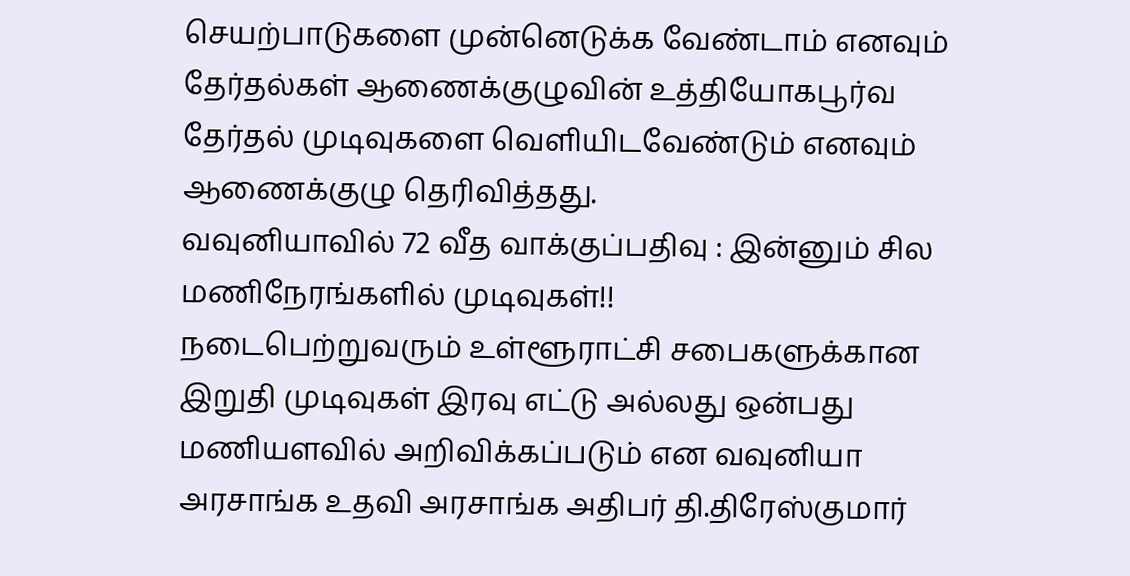செயற்பாடுகளை முன்னெடுக்க வேண்டாம் எனவும் தேர்தல்கள் ஆணைக்குழுவின் உத்தியோகபூர்வ தேர்தல் முடிவுகளை வெளியிடவேண்டும் எனவும் ஆணைக்குழு தெரிவித்தது.
வவுனியாவில் 72 வீத வாக்குப்பதிவு : இன்னும் சில மணிநேரங்களில் முடிவுகள்!!
நடைபெற்றுவரும் உள்ளூராட்சி சபைகளுக்கான இறுதி முடிவுகள் இரவு எட்டு அல்லது ஒன்பது மணியளவில் அறிவிக்கப்படும் என வவுனியா அரசாங்க உதவி அரசாங்க அதிபர் தி.திரேஸ்குமார்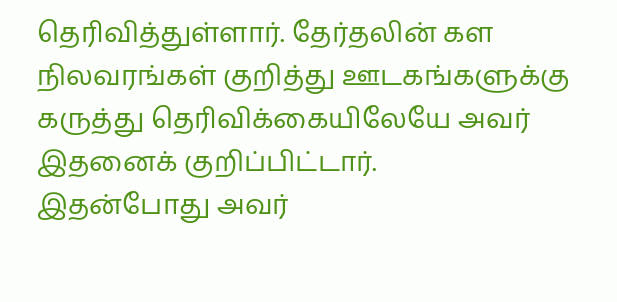தெரிவித்துள்ளார். தேர்தலின் கள நிலவரங்கள் குறித்து ஊடகங்களுக்கு கருத்து தெரிவிக்கையிலேயே அவர் இதனைக் குறிப்பிட்டார்.
இதன்போது அவர்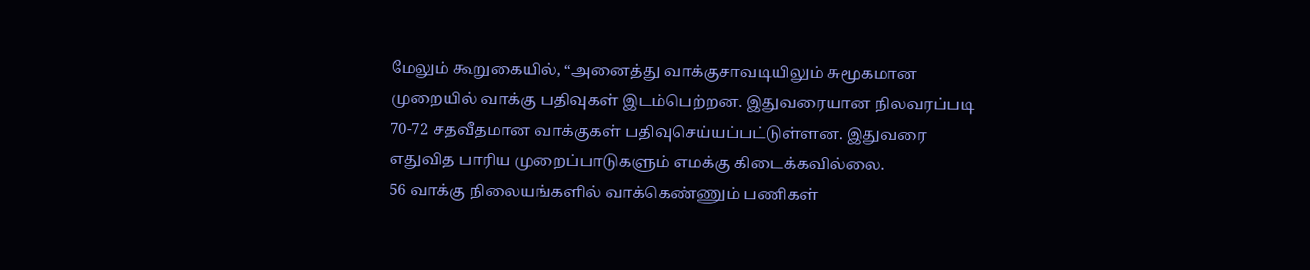மேலும் கூறுகையில், “அனைத்து வாக்குசாவடியிலும் சுமூகமான முறையில் வாக்கு பதிவுகள் இடம்பெற்றன. இதுவரையான நிலவரப்படி 70-72 சதவீதமான வாக்குகள் பதிவுசெய்யப்பட்டுள்ளன. இதுவரை எதுவித பாரிய முறைப்பாடுகளும் எமக்கு கிடைக்கவில்லை.
56 வாக்கு நிலையங்களில் வாக்கெண்ணும் பணிகள்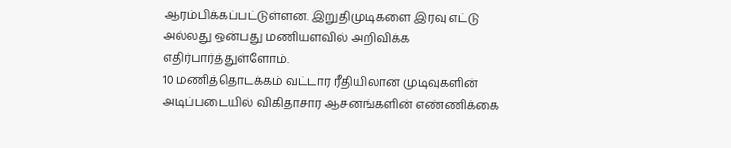ஆரம்பிக்கப்பட்டுள்ளன. இறுதிமுடிகளை இரவு எட்டு அல்லது ஒன்பது மணியளவில் அறிவிக்க எதிர்பார்த்துள்ளோம்.
10 மணித்தொடக்கம் வட்டார ரீதியிலான முடிவுகளின் அடிப்படையில் விகிதாசார ஆசனங்களின் எண்ணிக்கை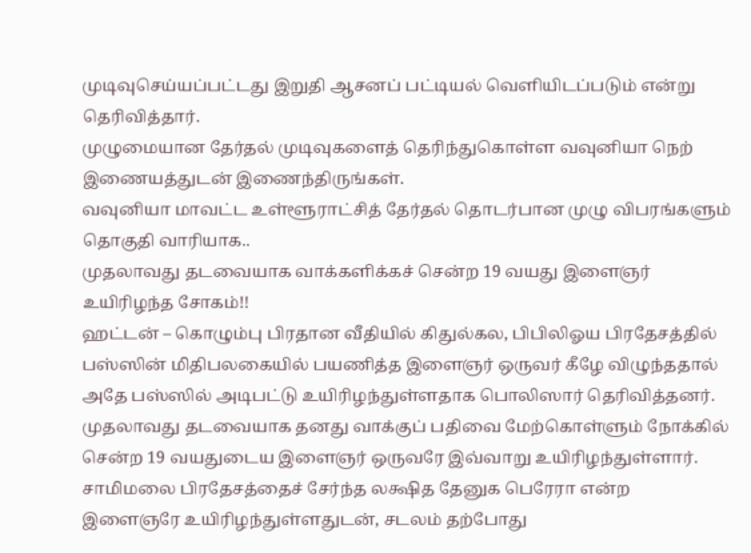முடிவுசெய்யப்பட்டது இறுதி ஆசனப் பட்டியல் வெளியிடப்படும் என்று தெரிவித்தார்.
முழுமையான தேர்தல் முடிவுகளைத் தெரிந்துகொள்ள வவுனியா நெற் இணையத்துடன் இணைந்திருங்கள்.
வவுனியா மாவட்ட உள்ளூராட்சித் தேர்தல் தொடர்பான முழு விபரங்களும் தொகுதி வாரியாக..
முதலாவது தடவையாக வாக்களிக்கச் சென்ற 19 வயது இளைஞர் உயிரிழந்த சோகம்!!
ஹட்டன் – கொழும்பு பிரதான வீதியில் கிதுல்கல, பிபிலிஓய பிரதேசத்தில் பஸ்ஸின் மிதிபலகையில் பயணித்த இளைஞர் ஒருவர் கீழே விழுந்ததால் அதே பஸ்ஸில் அடிபட்டு உயிரிழந்துள்ளதாக பொலிஸார் தெரிவித்தனர்.
முதலாவது தடவையாக தனது வாக்குப் பதிவை மேற்கொள்ளும் நோக்கில் சென்ற 19 வயதுடைய இளைஞர் ஒருவரே இவ்வாறு உயிரிழந்துள்ளார்.
சாமிமலை பிரதேசத்தைச் சேர்ந்த லக்ஷித தேனுக பெரேரா என்ற இளைஞரே உயிரிழந்துள்ளதுடன், சடலம் தற்போது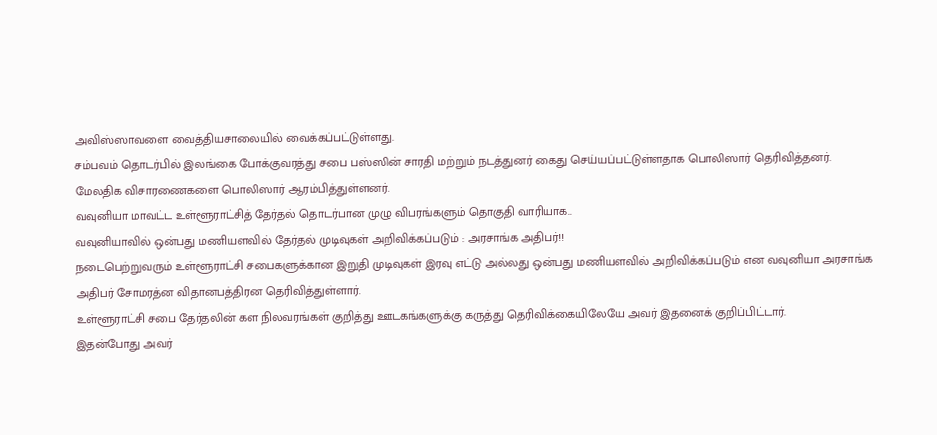அவிஸ்ஸாவளை வைத்தியசாலையில் வைக்கப்பட்டுள்ளது.
சம்பவம் தொடர்பில் இலங்கை போக்குவரத்து சபை பஸ்ஸின் சாரதி மற்றும் நடத்துனர் கைது செய்யப்பட்டுள்ளதாக பொலிஸார் தெரிவித்தனர்.
மேலதிக விசாரணைகளை பொலிஸார் ஆரம்பித்துள்ளனர்.
வவுனியா மாவட்ட உள்ளூராட்சித் தேர்தல் தொடர்பான முழு விபரங்களும் தொகுதி வாரியாக..
வவுனியாவில் ஒன்பது மணியளவில் தேர்தல் முடிவுகள் அறிவிக்கப்படும் : அரசாங்க அதிபர்!!
நடைபெற்றுவரும் உள்ளூராட்சி சபைகளுக்கான இறுதி முடிவுகள் இரவு எட்டு அல்லது ஒன்பது மணியளவில் அறிவிக்கப்படும் என வவுனியா அரசாங்க அதிபர் சோமரத்ன விதானபத்திரன தெரிவித்துள்ளார்.
உள்ளூராட்சி சபை தேர்தலின் கள நிலவரங்கள் குறித்து ஊடகங்களுக்கு கருத்து தெரிவிக்கையிலேயே அவர் இதனைக் குறிப்பிட்டார்.
இதன்போது அவர்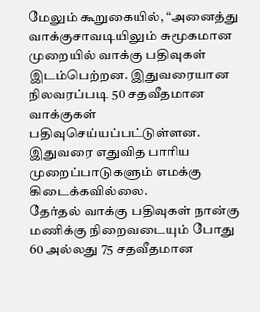மேலும் கூறுகையில், “அனைத்து வாக்குசாவடியிலும் சுமூகமான முறையில் வாக்கு பதிவுகள் இடம்பெற்றன. இதுவரையான நிலவரப்படி 50 சதவீதமான வாக்குகள் பதிவுசெய்யப்பட்டுள்ளன. இதுவரை எதுவித பாரிய முறைப்பாடுகளும் எமக்கு கிடைக்கவில்லை.
தேர்தல் வாக்கு பதிவுகள் நான்கு மணிக்கு நிறைவடையும் போது 60 அல்லது 75 சதவீதமான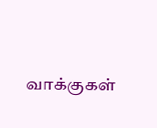வாக்குகள்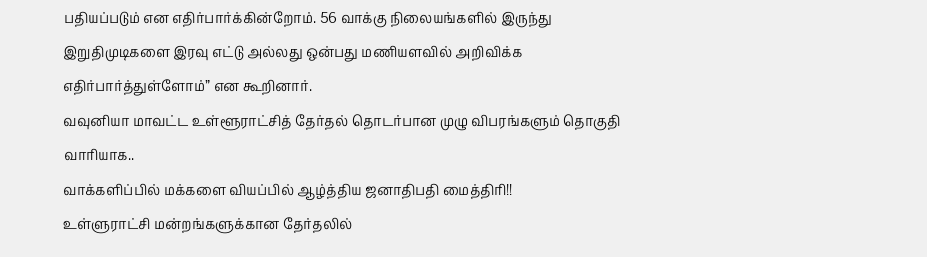பதியப்படும் என எதிர்பார்க்கின்றோம். 56 வாக்கு நிலையங்களில் இருந்து இறுதிமுடிகளை இரவு எட்டு அல்லது ஒன்பது மணியளவில் அறிவிக்க எதிர்பார்த்துள்ளோம்” என கூறினார்.
வவுனியா மாவட்ட உள்ளூராட்சித் தேர்தல் தொடர்பான முழு விபரங்களும் தொகுதி வாரியாக..
வாக்களிப்பில் மக்களை வியப்பில் ஆழ்த்திய ஜனாதிபதி மைத்திரி!!
உள்ளுராட்சி மன்றங்களுக்கான தேர்தலில்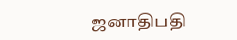ஜனாதிபதி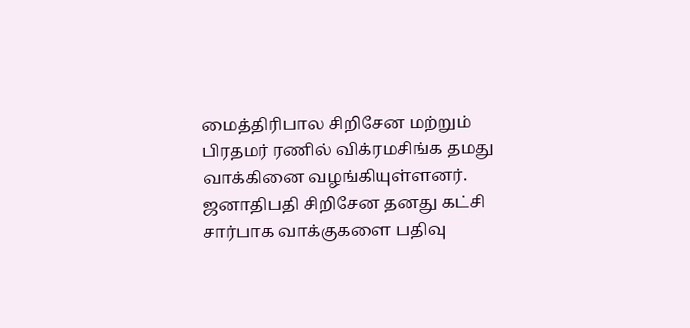மைத்திரிபால சிறிசேன மற்றும் பிரதமர் ரணில் விக்ரமசிங்க தமது வாக்கினை வழங்கியுள்ளனர்.
ஜனாதிபதி சிறிசேன தனது கட்சி சார்பாக வாக்குகளை பதிவு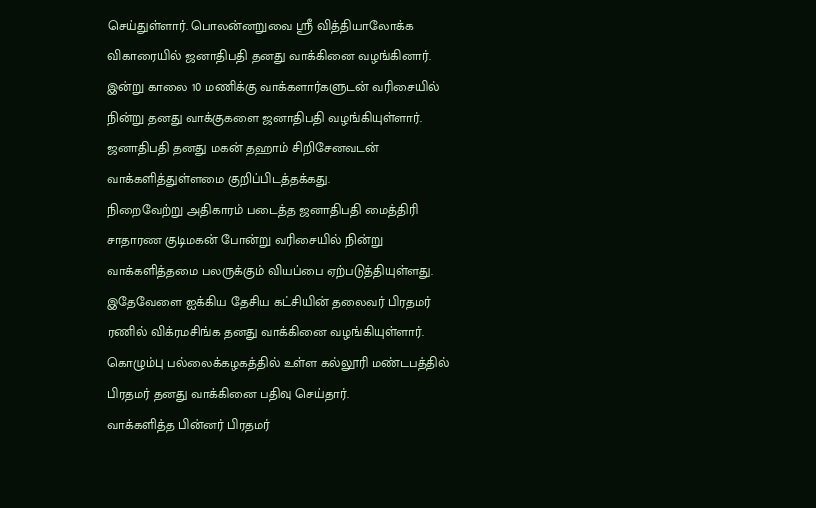செய்துள்ளார். பொலன்னறுவை ஸ்ரீ வித்தியாலோக்க விகாரையில் ஜனாதிபதி தனது வாக்கினை வழங்கினார்.
இன்று காலை 10 மணிக்கு வாக்களார்களுடன் வரிசையில் நின்று தனது வாக்குகளை ஜனாதிபதி வழங்கியுள்ளார்.
ஜனாதிபதி தனது மகன் தஹாம் சிறிசேனவடன் வாக்களித்துள்ளமை குறிப்பிடத்தக்கது.
நிறைவேற்று அதிகாரம் படைத்த ஜனாதிபதி மைத்திரி சாதாரண குடிமகன் போன்று வரிசையில் நின்று வாக்களித்தமை பலருக்கும் வியப்பை ஏற்படுத்தியுள்ளது.
இதேவேளை ஐக்கிய தேசிய கட்சியின் தலைவர் பிரதமர் ரணில் விக்ரமசிங்க தனது வாக்கினை வழங்கியுள்ளார். கொழும்பு பல்லைக்கழகத்தில் உள்ள கல்லூரி மண்டபத்தில் பிரதமர் தனது வாக்கினை பதிவு செய்தார்.
வாக்களித்த பின்னர் பிரதமர்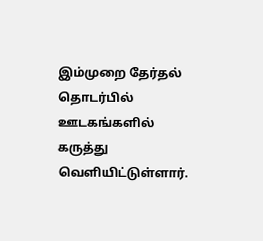இம்முறை தேர்தல் தொடர்பில் ஊடகங்களில் கருத்து வெளியிட்டுள்ளார்.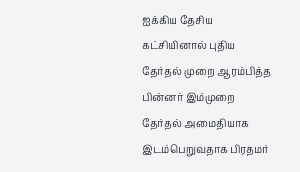ஐக்கிய தேசிய கட்சியினால் புதிய தேர்தல் முறை ஆரம்பித்த பின்னர் இம்முறை தேர்தல் அமைதியாக இடம்பெறுவதாக பிரதமர்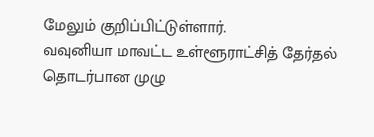மேலும் குறிப்பிட்டுள்ளார்.
வவுனியா மாவட்ட உள்ளூராட்சித் தேர்தல் தொடர்பான முழு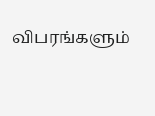விபரங்களும்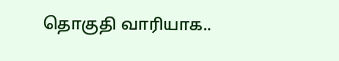தொகுதி வாரியாக..